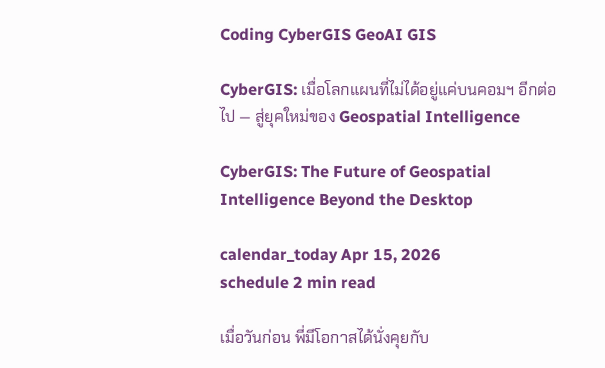Coding CyberGIS GeoAI GIS

CyberGIS: เมื่อโลกแผนที่ไม่ได้อยู่แค่บนคอมฯ อีกต่อไป — สู่ยุคใหม่ของ Geospatial Intelligence

CyberGIS: The Future of Geospatial Intelligence Beyond the Desktop

calendar_today Apr 15, 2026
schedule 2 min read

เมื่อวันก่อน พี่มีโอกาสได้นั่งคุยกับ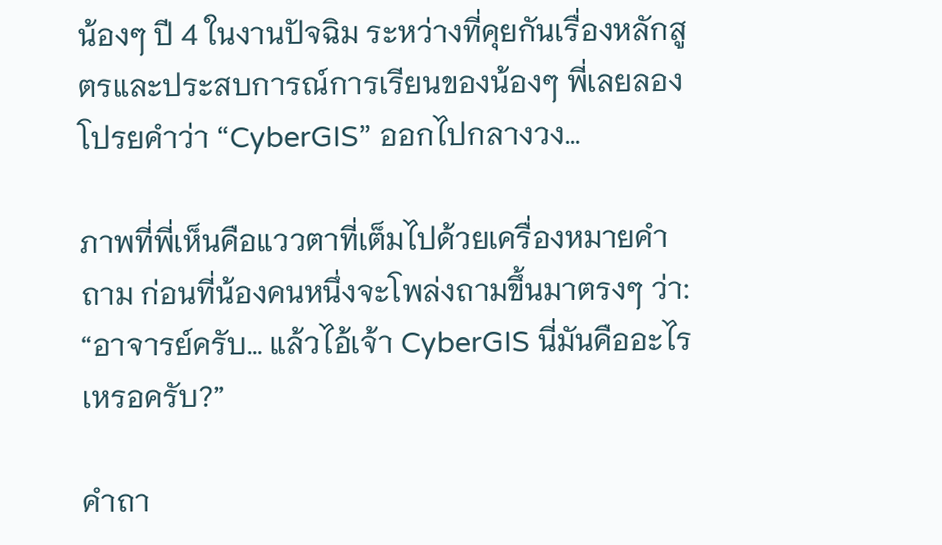น้องๆ ปี 4 ในงานปัจฉิม ระหว่างที่คุยกันเรื่องหลักสูตรและประสบการณ์การเรียนของน้องๆ พี่เลยลองโปรยคำว่า “CyberGIS” ออกไปกลางวง…

ภาพที่พี่เห็นคือแววตาที่เต็มไปด้วยเครื่องหมายคำถาม ก่อนที่น้องคนหนึ่งจะโพล่งถามขึ้นมาตรงๆ ว่า:
“อาจารย์ครับ… แล้วไอ้เจ้า CyberGIS นี่มันคืออะไรเหรอครับ?”

คำถา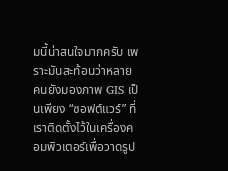มนี้น่าสนใจมากครับ เพราะมันสะท้อนว่าหลายคนยังมองภาพ GIS เป็นเพียง “ซอฟต์แวร์” ที่เราติดตั้งไว้ในเครื่องคอมพิวเตอร์เพื่อวาดรูป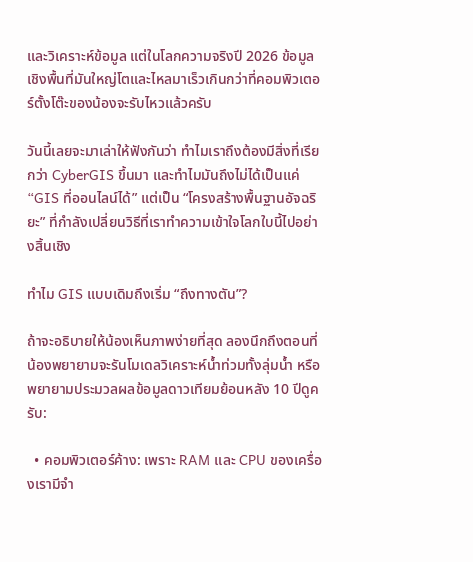และวิเคราะห์ข้อมูล แต่ในโลกความจริงปี 2026 ข้อมูลเชิงพื้นที่มันใหญ่โตและไหลมาเร็วเกินกว่าที่คอมพิวเตอร์ตั้งโต๊ะของน้องจะรับไหวแล้วครับ

วันนี้เลยจะมาเล่าให้ฟังกันว่า ทำไมเราถึงต้องมีสิ่งที่เรียกว่า CyberGIS ขึ้นมา และทำไมมันถึงไม่ได้เป็นแค่ “GIS ที่ออนไลน์ได้” แต่เป็น “โครงสร้างพื้นฐานอัจฉริยะ” ที่กำลังเปลี่ยนวิธีที่เราทำความเข้าใจโลกใบนี้ไปอย่างสิ้นเชิง

ทำไม GIS แบบเดิมถึงเริ่ม “ถึงทางตัน”?

ถ้าจะอธิบายให้น้องเห็นภาพง่ายที่สุด ลองนึกถึงตอนที่น้องพยายามจะรันโมเดลวิเคราะห์น้ำท่วมทั้งลุ่มน้ำ หรือพยายามประมวลผลข้อมูลดาวเทียมย้อนหลัง 10 ปีดูครับ:

  • คอมพิวเตอร์ค้าง: เพราะ RAM และ CPU ของเครื่องเรามีจำ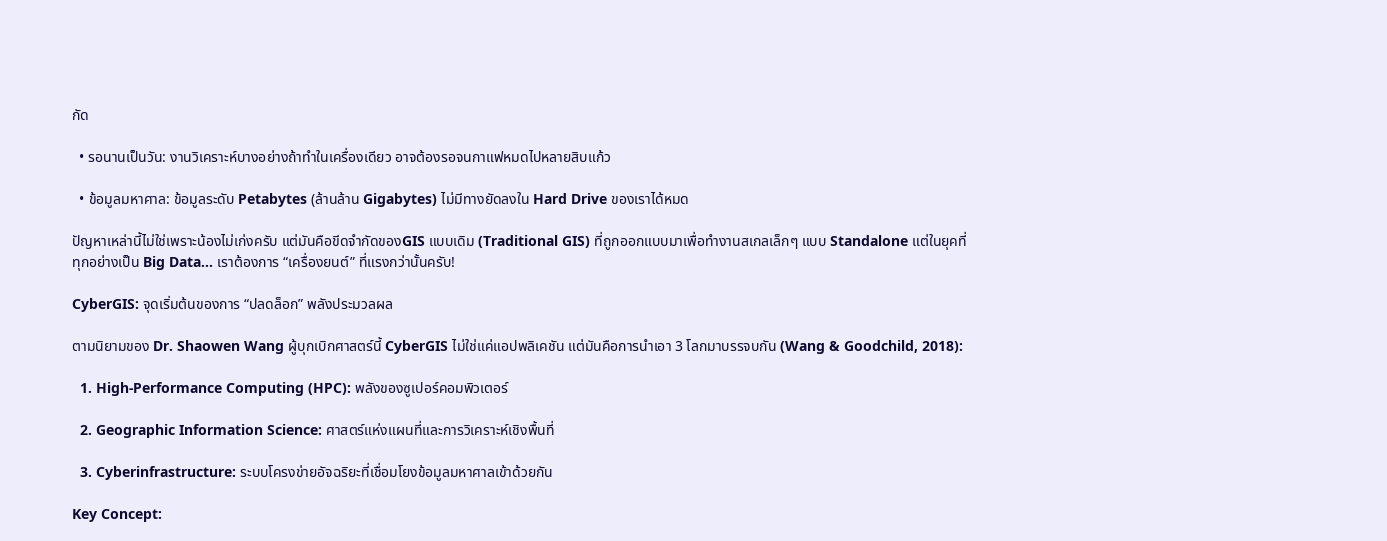กัด

  • รอนานเป็นวัน: งานวิเคราะห์บางอย่างถ้าทำในเครื่องเดียว อาจต้องรอจนกาแฟหมดไปหลายสิบแก้ว

  • ข้อมูลมหาศาล: ข้อมูลระดับ Petabytes (ล้านล้าน Gigabytes) ไม่มีทางยัดลงใน Hard Drive ของเราได้หมด

ปัญหาเหล่านี้ไม่ใช่เพราะน้องไม่เก่งครับ แต่มันคือขีดจำกัดของGIS แบบเดิม (Traditional GIS) ที่ถูกออกแบบมาเพื่อทำงานสเกลเล็กๆ แบบ Standalone แต่ในยุคที่ทุกอย่างเป็น Big Data… เราต้องการ “เครื่องยนต์” ที่แรงกว่านั้นครับ!

CyberGIS: จุดเริ่มต้นของการ “ปลดล็อก” พลังประมวลผล

ตามนิยามของ Dr. Shaowen Wang ผู้บุกเบิกศาสตร์นี้ CyberGIS ไม่ใช่แค่แอปพลิเคชัน แต่มันคือการนำเอา 3 โลกมาบรรจบกัน (Wang & Goodchild, 2018):

  1. High-Performance Computing (HPC): พลังของซูเปอร์คอมพิวเตอร์

  2. Geographic Information Science: ศาสตร์แห่งแผนที่และการวิเคราะห์เชิงพื้นที่

  3. Cyberinfrastructure: ระบบโครงข่ายอัจฉริยะที่เชื่อมโยงข้อมูลมหาศาลเข้าด้วยกัน

Key Concept: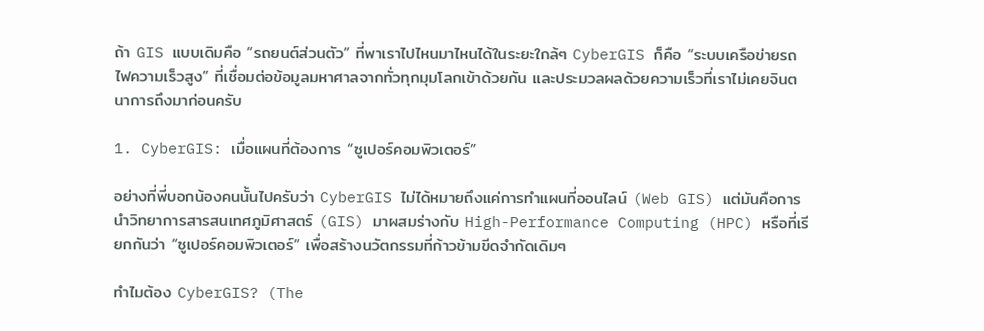ถ้า GIS แบบเดิมคือ “รถยนต์ส่วนตัว” ที่พาเราไปไหนมาไหนได้ในระยะใกล้ๆ CyberGIS ก็คือ “ระบบเครือข่ายรถไฟความเร็วสูง” ที่เชื่อมต่อข้อมูลมหาศาลจากทั่วทุกมุมโลกเข้าด้วยกัน และประมวลผลด้วยความเร็วที่เราไม่เคยจินตนาการถึงมาก่อนครับ

1. CyberGIS: เมื่อแผนที่ต้องการ “ซูเปอร์คอมพิวเตอร์”

อย่างที่พี่บอกน้องคนนั้นไปครับว่า CyberGIS ไม่ได้หมายถึงแค่การทำแผนที่ออนไลน์ (Web GIS) แต่มันคือการนำวิทยาการสารสนเทศภูมิศาสตร์ (GIS) มาผสมร่างกับ High-Performance Computing (HPC) หรือที่เรียกกันว่า “ซูเปอร์คอมพิวเตอร์” เพื่อสร้างนวัตกรรมที่ก้าวข้ามขีดจำกัดเดิมๆ

ทำไมต้อง CyberGIS? (The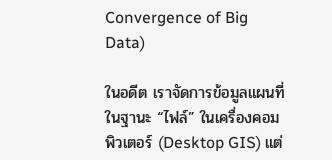Convergence of Big Data)

ในอดีต เราจัดการข้อมูลแผนที่ในฐานะ “ไฟล์” ในเครื่องคอมพิวเตอร์ (Desktop GIS) แต่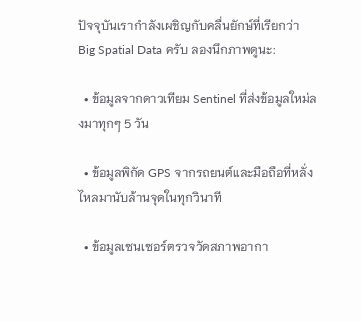ปัจจุบันเรากำลังเผชิญกับคลื่นยักษ์ที่เรียกว่า Big Spatial Data ครับ ลองนึกภาพดูนะ:

  • ข้อมูลจากดาวเทียม Sentinel ที่ส่งข้อมูลใหม่ลงมาทุกๆ 5 วัน

  • ข้อมูลพิกัด GPS จากรถยนต์และมือถือที่หลั่งไหลมานับล้านจุดในทุกวินาที

  • ข้อมูลเซนเซอร์ตรวจวัดสภาพอากา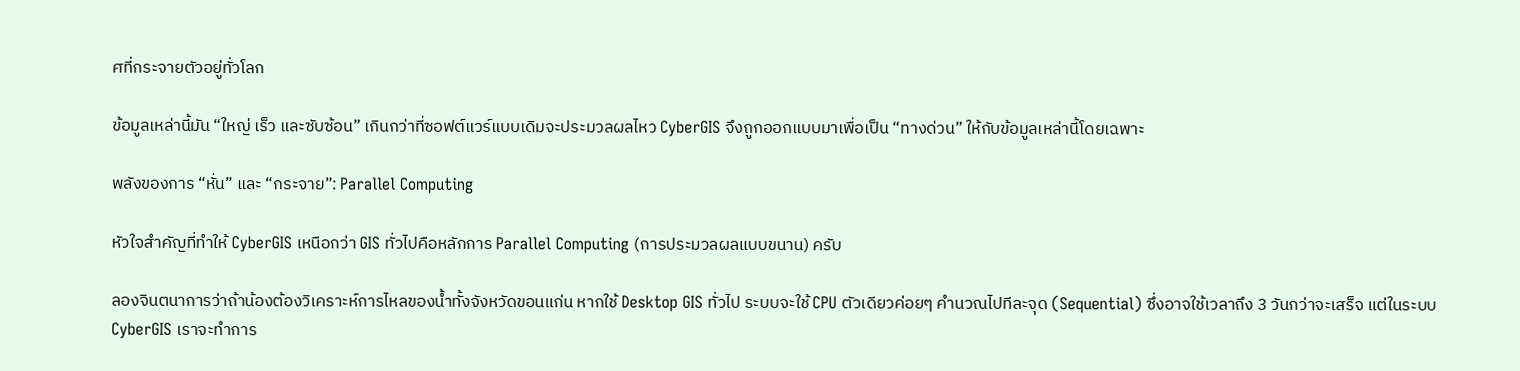ศที่กระจายตัวอยู่ทั่วโลก

ข้อมูลเหล่านี้มัน “ใหญ่ เร็ว และซับซ้อน” เกินกว่าที่ซอฟต์แวร์แบบเดิมจะประมวลผลไหว CyberGIS จึงถูกออกแบบมาเพื่อเป็น “ทางด่วน” ให้กับข้อมูลเหล่านี้โดยเฉพาะ

พลังของการ “หั่น” และ “กระจาย”: Parallel Computing

หัวใจสำคัญที่ทำให้ CyberGIS เหนือกว่า GIS ทั่วไปคือหลักการ Parallel Computing (การประมวลผลแบบขนาน) ครับ

ลองจินตนาการว่าถ้าน้องต้องวิเคราะห์การไหลของน้ำทั้งจังหวัดขอนแก่น หากใช้ Desktop GIS ทั่วไป ระบบจะใช้ CPU ตัวเดียวค่อยๆ คำนวณไปทีละจุด (Sequential) ซึ่งอาจใช้เวลาถึง 3 วันกว่าจะเสร็จ แต่ในระบบ CyberGIS เราจะทำการ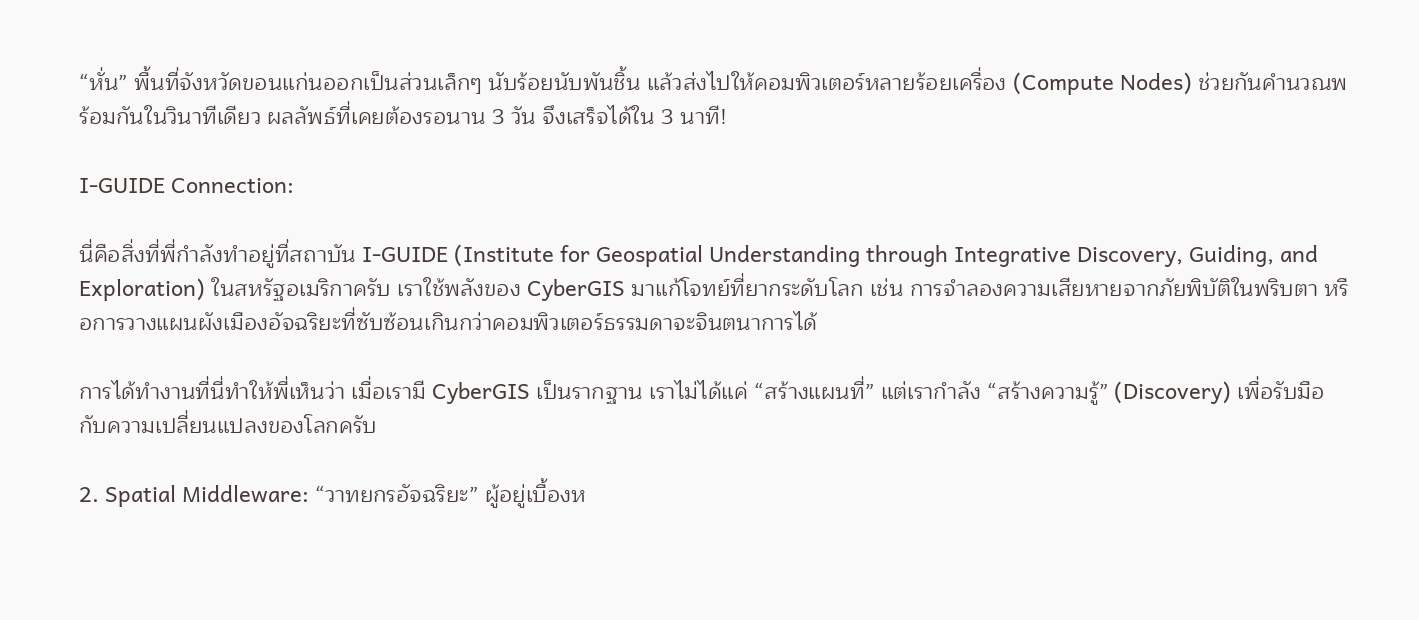“หั่น” พื้นที่จังหวัดขอนแก่นออกเป็นส่วนเล็กๆ นับร้อยนับพันชิ้น แล้วส่งไปให้คอมพิวเตอร์หลายร้อยเครื่อง (Compute Nodes) ช่วยกันคำนวณพร้อมกันในวินาทีเดียว ผลลัพธ์ที่เคยต้องรอนาน 3 วัน จึงเสร็จได้ใน 3 นาที!

I-GUIDE Connection:

นี่คือสิ่งที่พี่กำลังทำอยู่ที่สถาบัน I-GUIDE (Institute for Geospatial Understanding through Integrative Discovery, Guiding, and Exploration) ในสหรัฐอเมริกาครับ เราใช้พลังของ CyberGIS มาแก้โจทย์ที่ยากระดับโลก เช่น การจำลองความเสียหายจากภัยพิบัติในพริบตา หรือการวางแผนผังเมืองอัจฉริยะที่ซับซ้อนเกินกว่าคอมพิวเตอร์ธรรมดาจะจินตนาการได้

การได้ทำงานที่นี่ทำให้พี่เห็นว่า เมื่อเรามี CyberGIS เป็นรากฐาน เราไม่ได้แค่ “สร้างแผนที่” แต่เรากำลัง “สร้างความรู้” (Discovery) เพื่อรับมือกับความเปลี่ยนแปลงของโลกครับ

2. Spatial Middleware: “วาทยกรอัจฉริยะ” ผู้อยู่เบื้องห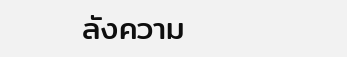ลังความ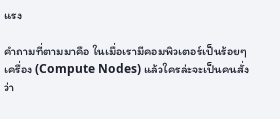แรง

คำถามที่ตามมาคือ ในเมื่อเรามีคอมพิวเตอร์เป็นร้อยๆ เครื่อง (Compute Nodes) แล้วใครล่ะจะเป็นคนสั่งว่า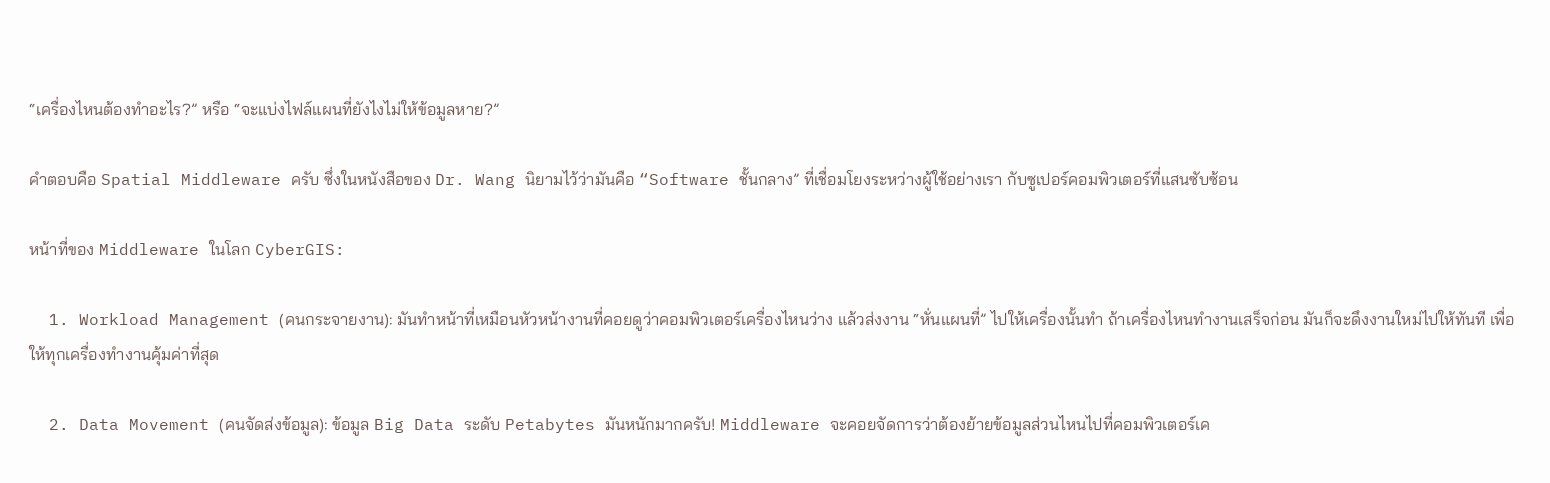“เครื่องไหนต้องทำอะไร?” หรือ “จะแบ่งไฟล์แผนที่ยังไงไม่ให้ข้อมูลหาย?”

คำตอบคือ Spatial Middleware ครับ ซึ่งในหนังสือของ Dr. Wang นิยามไว้ว่ามันคือ “Software ชั้นกลาง” ที่เชื่อมโยงระหว่างผู้ใช้อย่างเรา กับซูเปอร์คอมพิวเตอร์ที่แสนซับซ้อน

หน้าที่ของ Middleware ในโลก CyberGIS:

  1. Workload Management (คนกระจายงาน): มันทำหน้าที่เหมือนหัวหน้างานที่คอยดูว่าคอมพิวเตอร์เครื่องไหนว่าง แล้วส่งงาน “หั่นแผนที่” ไปให้เครื่องนั้นทำ ถ้าเครื่องไหนทำงานเสร็จก่อน มันก็จะดึงงานใหม่ไปให้ทันที เพื่อให้ทุกเครื่องทำงานคุ้มค่าที่สุด

  2. Data Movement (คนจัดส่งข้อมูล): ข้อมูล Big Data ระดับ Petabytes มันหนักมากครับ! Middleware จะคอยจัดการว่าต้องย้ายข้อมูลส่วนไหนไปที่คอมพิวเตอร์เค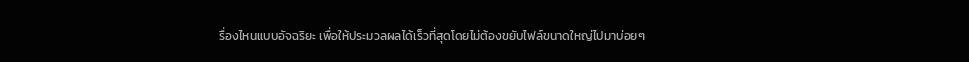รื่องไหนแบบอัจฉริยะ เพื่อให้ประมวลผลได้เร็วที่สุดโดยไม่ต้องขยับไฟล์ขนาดใหญ่ไปมาบ่อยๆ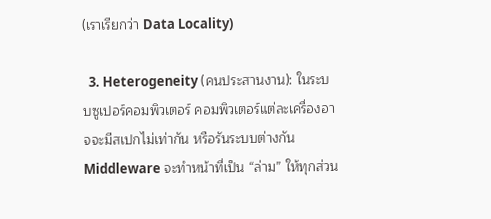(เราเรียกว่า Data Locality)

  3. Heterogeneity (คนประสานงาน): ในระบบซูเปอร์คอมพิวเตอร์ คอมพิวเตอร์แต่ละเครื่องอาจจะมีสเปกไม่เท่ากัน หรือรันระบบต่างกัน Middleware จะทำหน้าที่เป็น “ล่าม” ให้ทุกส่วน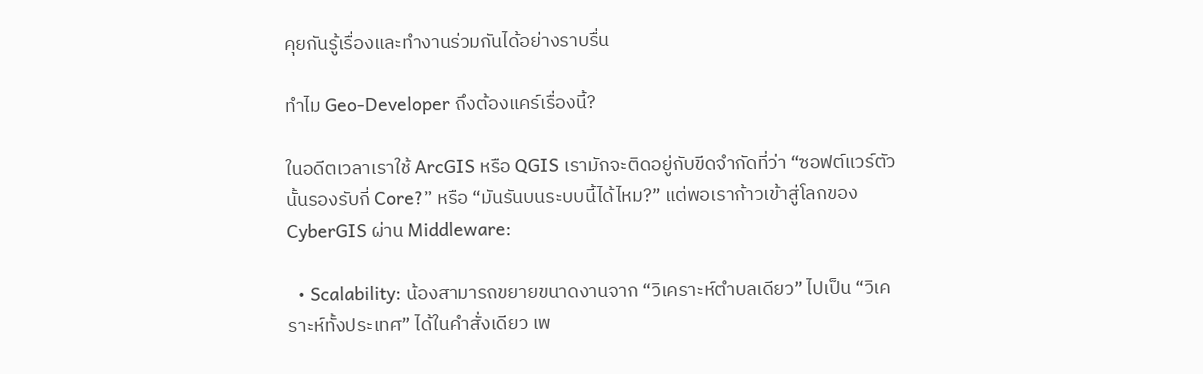คุยกันรู้เรื่องและทำงานร่วมกันได้อย่างราบรื่น

ทำไม Geo-Developer ถึงต้องแคร์เรื่องนี้?

ในอดีตเวลาเราใช้ ArcGIS หรือ QGIS เรามักจะติดอยู่กับขีดจำกัดที่ว่า “ซอฟต์แวร์ตัวนั้นรองรับกี่ Core?” หรือ “มันรันบนระบบนี้ได้ไหม?” แต่พอเราก้าวเข้าสู่โลกของ CyberGIS ผ่าน Middleware:

  • Scalability: น้องสามารถขยายขนาดงานจาก “วิเคราะห์ตำบลเดียว” ไปเป็น “วิเคราะห์ทั้งประเทศ” ได้ในคำสั่งเดียว เพ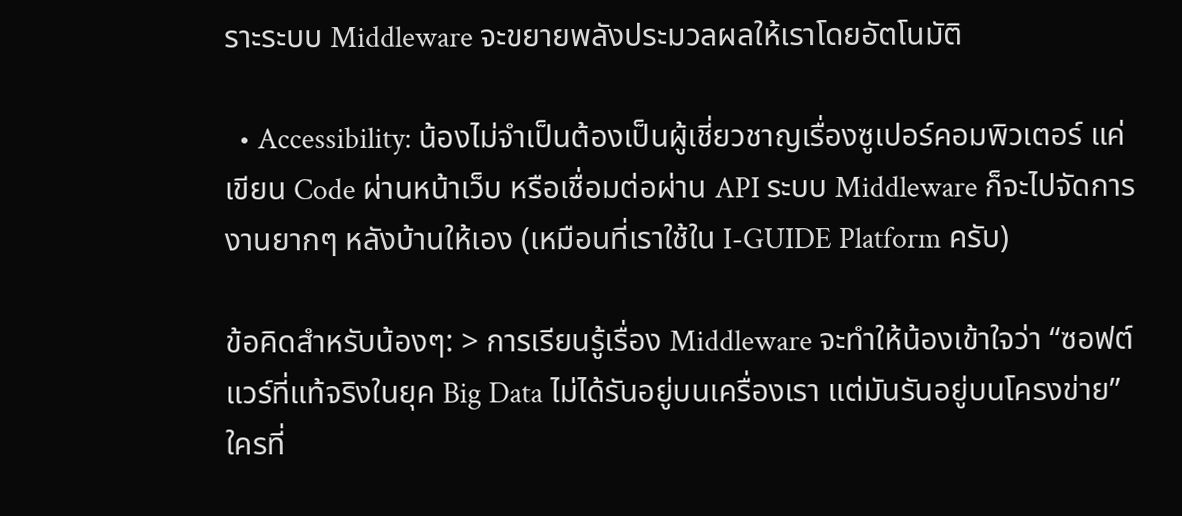ราะระบบ Middleware จะขยายพลังประมวลผลให้เราโดยอัตโนมัติ

  • Accessibility: น้องไม่จำเป็นต้องเป็นผู้เชี่ยวชาญเรื่องซูเปอร์คอมพิวเตอร์ แค่เขียน Code ผ่านหน้าเว็บ หรือเชื่อมต่อผ่าน API ระบบ Middleware ก็จะไปจัดการงานยากๆ หลังบ้านให้เอง (เหมือนที่เราใช้ใน I-GUIDE Platform ครับ)

ข้อคิดสำหรับน้องๆ: > การเรียนรู้เรื่อง Middleware จะทำให้น้องเข้าใจว่า “ซอฟต์แวร์ที่แท้จริงในยุค Big Data ไม่ได้รันอยู่บนเครื่องเรา แต่มันรันอยู่บนโครงข่าย” ใครที่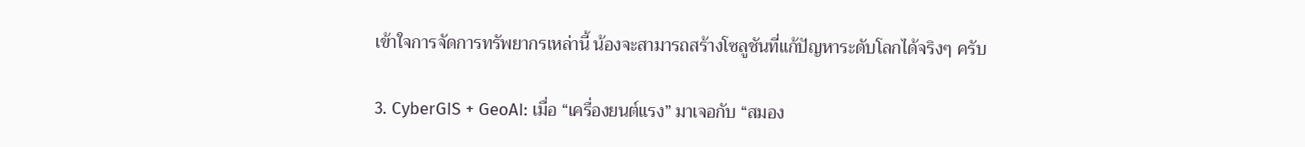เข้าใจการจัดการทรัพยากรเหล่านี้ น้องจะสามารถสร้างโซลูชันที่แก้ปัญหาระดับโลกได้จริงๆ ครับ

3. CyberGIS + GeoAI: เมื่อ “เครื่องยนต์แรง” มาเจอกับ “สมอง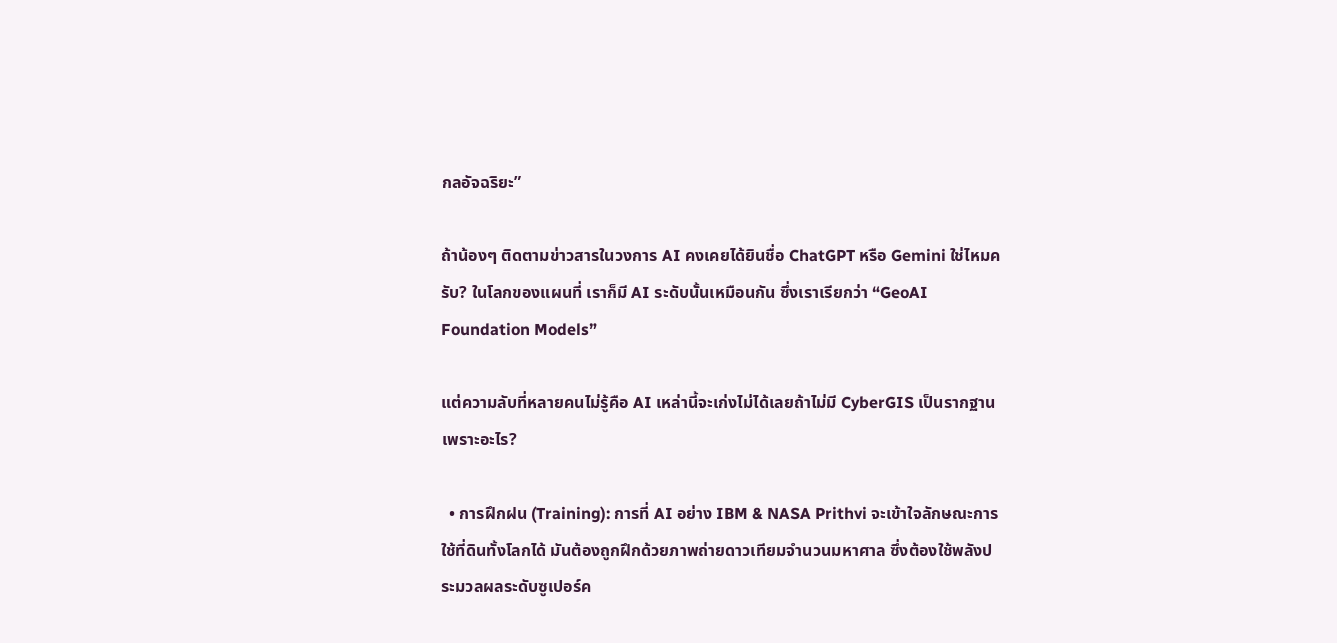กลอัจฉริยะ”

ถ้าน้องๆ ติดตามข่าวสารในวงการ AI คงเคยได้ยินชื่อ ChatGPT หรือ Gemini ใช่ไหมครับ? ในโลกของแผนที่ เราก็มี AI ระดับนั้นเหมือนกัน ซึ่งเราเรียกว่า “GeoAI Foundation Models”

แต่ความลับที่หลายคนไม่รู้คือ AI เหล่านี้จะเก่งไม่ได้เลยถ้าไม่มี CyberGIS เป็นรากฐาน เพราะอะไร?

  • การฝึกฝน (Training): การที่ AI อย่าง IBM & NASA Prithvi จะเข้าใจลักษณะการใช้ที่ดินทั้งโลกได้ มันต้องถูกฝึกด้วยภาพถ่ายดาวเทียมจำนวนมหาศาล ซึ่งต้องใช้พลังประมวลผลระดับซูเปอร์ค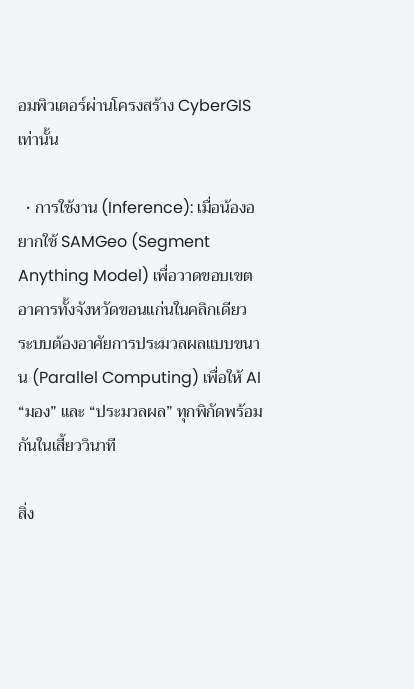อมพิวเตอร์ผ่านโครงสร้าง CyberGIS เท่านั้น

  • การใช้งาน (Inference): เมื่อน้องอยากใช้ SAMGeo (Segment Anything Model) เพื่อวาดขอบเขตอาคารทั้งจังหวัดขอนแก่นในคลิกเดียว ระบบต้องอาศัยการประมวลผลแบบขนาน (Parallel Computing) เพื่อให้ AI “มอง” และ “ประมวลผล” ทุกพิกัดพร้อมกันในเสี้ยววินาที

สิ่ง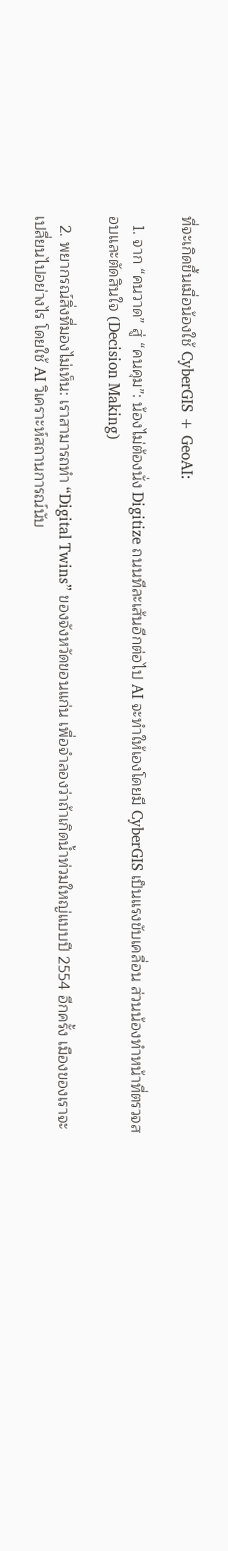ที่จะเกิดขึ้นเมื่อน้องใช้ CyberGIS + GeoAI:

  1. จาก “คนวาด” สู่ “คนคุม”: น้องไม่ต้องนั่ง Digitize ถนนทีละเส้นอีกต่อไป AI จะทำให้เองโดยมี CyberGIS เป็นแรงขับเคลื่อน ส่วนน้องทำหน้าที่ตรวจสอบและตัดสินใจ (Decision Making)

  2. พยากรณ์สิ่งที่มองไม่เห็น: เราสามารถทำ “Digital Twins” ของจังหวัดขอนแก่น เพื่อจำลองว่าถ้าเกิดน้ำท่วมใหญ่แบบปี 2554 อีกครั้ง เมืองของเราจะเปลี่ยนไปอย่างไร โดยใช้ AI วิเคราะห์สถานการณ์นับ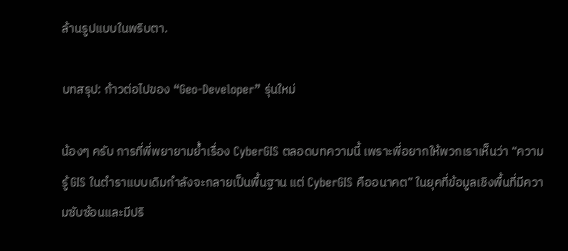ล้านรูปแบบในพริบตา.

บทสรุป: ก้าวต่อไปของ “Geo-Developer” รุ่นใหม่

น้องๆ ครับ การที่พี่พยายามย้ำเรื่อง CyberGIS ตลอดบทความนี้ เพราะพี่อยากให้พวกเราเห็นว่า “ความรู้ GIS ในตำราแบบเดิมกำลังจะกลายเป็นพื้นฐาน แต่ CyberGIS คืออนาคต” ในยุคที่ข้อมูลเชิงพื้นที่มีความซับซ้อนและมีปริ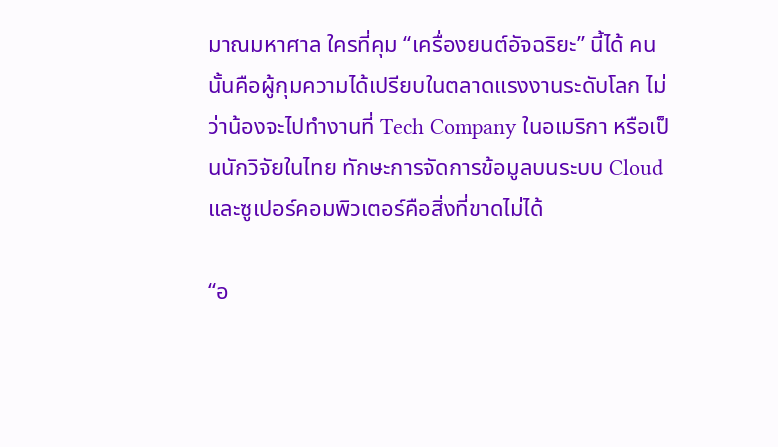มาณมหาศาล ใครที่คุม “เครื่องยนต์อัจฉริยะ” นี้ได้ คนนั้นคือผู้กุมความได้เปรียบในตลาดแรงงานระดับโลก ไม่ว่าน้องจะไปทำงานที่ Tech Company ในอเมริกา หรือเป็นนักวิจัยในไทย ทักษะการจัดการข้อมูลบนระบบ Cloud และซูเปอร์คอมพิวเตอร์คือสิ่งที่ขาดไม่ได้

“อ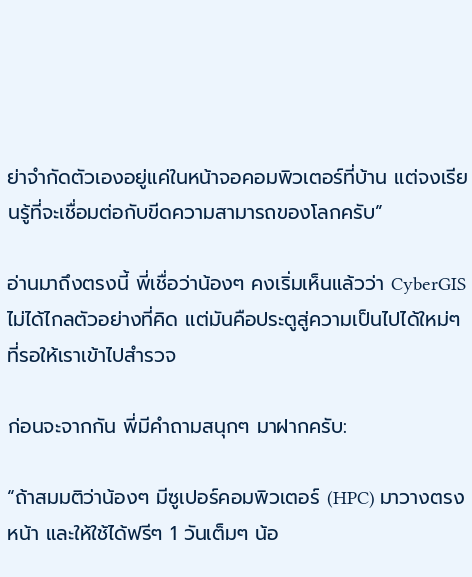ย่าจำกัดตัวเองอยู่แค่ในหน้าจอคอมพิวเตอร์ที่บ้าน แต่จงเรียนรู้ที่จะเชื่อมต่อกับขีดความสามารถของโลกครับ”

อ่านมาถึงตรงนี้ พี่เชื่อว่าน้องๆ คงเริ่มเห็นแล้วว่า CyberGIS ไม่ได้ไกลตัวอย่างที่คิด แต่มันคือประตูสู่ความเป็นไปได้ใหม่ๆ ที่รอให้เราเข้าไปสำรวจ

ก่อนจะจากกัน พี่มีคำถามสนุกๆ มาฝากครับ:

“ถ้าสมมติว่าน้องๆ มีซูเปอร์คอมพิวเตอร์ (HPC) มาวางตรงหน้า และให้ใช้ได้ฟรีๆ 1 วันเต็มๆ น้อ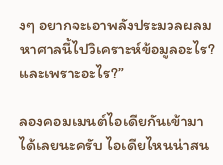งๆ อยากจะเอาพลังประมวลผลมหาศาลนี้ไปวิเคราะห์ข้อมูลอะไร? และเพราะอะไร?”

ลองคอมเมนต์ไอเดียกันเข้ามาได้เลยนะครับ ไอเดียไหนน่าสน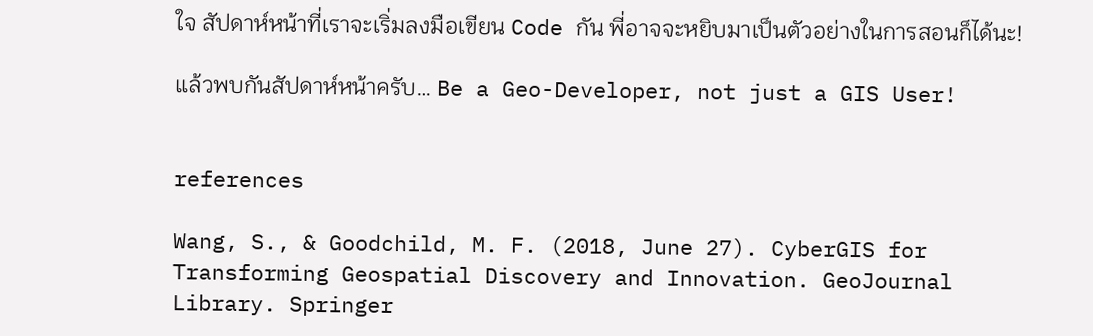ใจ สัปดาห์หน้าที่เราจะเริ่มลงมือเขียน Code กัน พี่อาจจะหยิบมาเป็นตัวอย่างในการสอนก็ได้นะ!

แล้วพบกันสัปดาห์หน้าครับ… Be a Geo-Developer, not just a GIS User!


references

Wang, S., & Goodchild, M. F. (2018, June 27). CyberGIS for Transforming Geospatial Discovery and Innovation. GeoJournal Library. Springer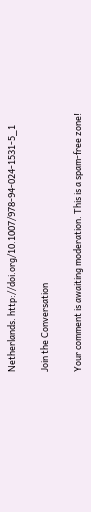Netherlands. http://doi.org/10.1007/978-94-024-1531-5_1

Join the Conversation

Your comment is awaiting moderation. This is a spam-free zone!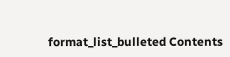format_list_bulleted Contents